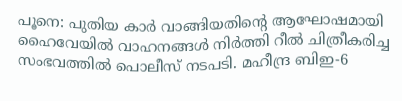പൂനെ: പുതിയ കാർ വാങ്ങിയതിന്റെ ആഘോഷമായി ഹൈവേയിൽ വാഹനങ്ങൾ നിർത്തി റീൽ ചിത്രീകരിച്ച സംഭവത്തിൽ പൊലീസ് നടപടി. മഹീന്ദ്ര ബിഇ-6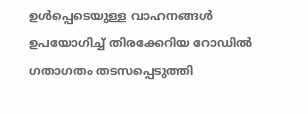ഉൾപ്പെടെയുള്ള വാഹനങ്ങൾ ഉപയോഗിച്ച് തിരക്കേറിയ റോഡിൽ ഗതാഗതം തടസപ്പെടുത്തി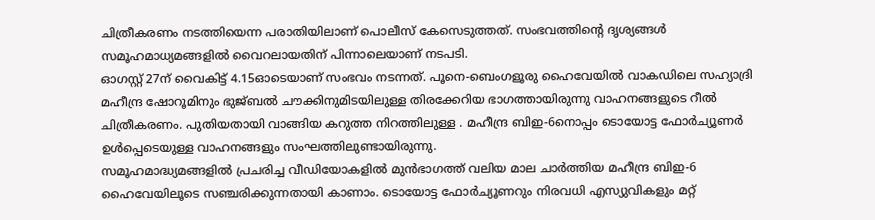ചിത്രീകരണം നടത്തിയെന്ന പരാതിയിലാണ് പൊലീസ് കേസെടുത്തത്. സംഭവത്തിന്റെ ദൃശ്യങ്ങൾ സമൂഹമാധ്യമങ്ങളിൽ വൈറലായതിന് പിന്നാലെയാണ് നടപടി.
ഓഗസ്റ്റ് 27ന് വൈകിട്ട് 4.15ഓടെയാണ് സംഭവം നടന്നത്. പൂനെ-ബെംഗളൂരു ഹൈവേയിൽ വാകഡിലെ സഹ്യാദ്രി മഹീന്ദ്ര ഷോറൂമിനും ഭുജ്ബൽ ചൗക്കിനുമിടയിലുള്ള തിരക്കേറിയ ഭാഗത്തായിരുന്നു വാഹനങ്ങളുടെ റീൽ ചിത്രീകരണം. പുതിയതായി വാങ്ങിയ കറുത്ത നിറത്തിലുള്ള . മഹീന്ദ്ര ബിഇ-6നൊപ്പം ടൊയോട്ട ഫോർച്യൂണർ ഉൾപ്പെടെയുള്ള വാഹനങ്ങളും സംഘത്തിലുണ്ടായിരുന്നു.
സമൂഹമാദ്ധ്യമങ്ങളിൽ പ്രചരിച്ച വീഡിയോകളിൽ മുൻഭാഗത്ത് വലിയ മാല ചാർത്തിയ മഹീന്ദ്ര ബിഇ-6 ഹൈവേയിലൂടെ സഞ്ചരിക്കുന്നതായി കാണാം. ടൊയോട്ട ഫോർച്യൂണറും നിരവധി എസ്യുവികളും മറ്റ്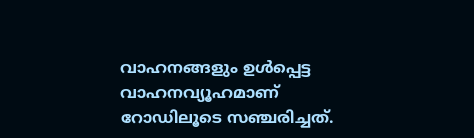വാഹനങ്ങളും ഉൾപ്പെട്ട വാഹനവ്യൂഹമാണ് റോഡിലൂടെ സഞ്ചരിച്ചത്.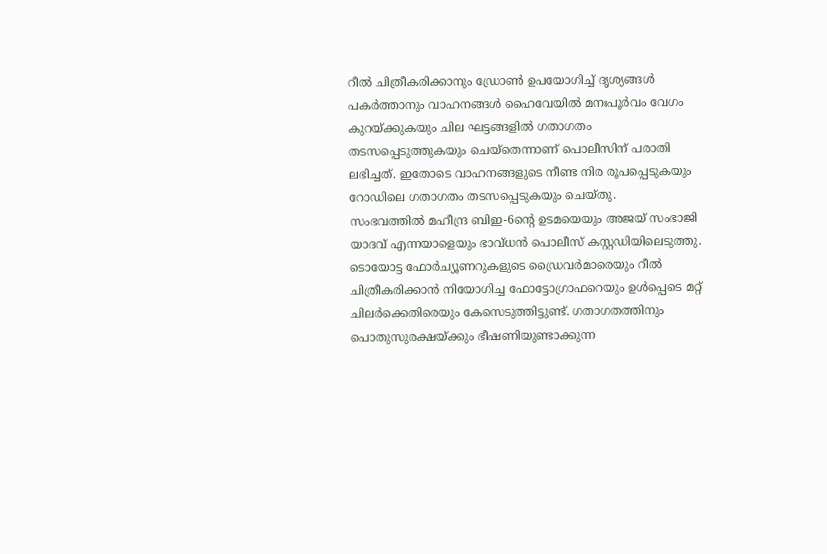റീൽ ചിത്രീകരിക്കാനും ഡ്രോൺ ഉപയോഗിച്ച് ദൃശ്യങ്ങൾ പകർത്താനും വാഹനങ്ങൾ ഹൈവേയിൽ മനഃപൂർവം വേഗം കുറയ്ക്കുകയും ചില ഘട്ടങ്ങളിൽ ഗതാഗതം തടസപ്പെടുത്തുകയും ചെയ്തെന്നാണ് പൊലീസിന് പരാതി ലഭിച്ചത്. ഇതോടെ വാഹനങ്ങളുടെ നീണ്ട നിര രൂപപ്പെടുകയും റോഡിലെ ഗതാഗതം തടസപ്പെടുകയും ചെയ്തു.
സംഭവത്തിൽ മഹീന്ദ്ര ബിഇ-6ന്റെ ഉടമയെയും അജയ് സംഭാജി യാദവ് എന്നയാളെയും ഭാവ്ധൻ പൊലീസ് കസ്റ്റഡിയിലെടുത്തു. ടൊയോട്ട ഫോർച്യൂണറുകളുടെ ഡ്രൈവർമാരെയും റീൽ ചിത്രീകരിക്കാൻ നിയോഗിച്ച ഫോട്ടോഗ്രാഫറെയും ഉൾപ്പെടെ മറ്റ് ചിലർക്കെതിരെയും കേസെടുത്തിട്ടുണ്ട്. ഗതാഗതത്തിനും പൊതുസുരക്ഷയ്ക്കും ഭീഷണിയുണ്ടാക്കുന്ന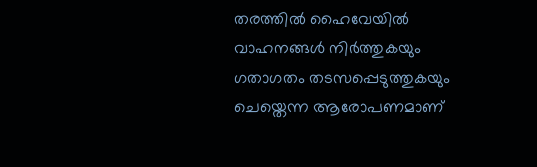തരത്തിൽ ഹൈവേയിൽ വാഹനങ്ങൾ നിർത്തുകയും ഗതാഗതം തടസപ്പെടുത്തുകയും ചെയ്തെന്ന ആരോപണമാണ്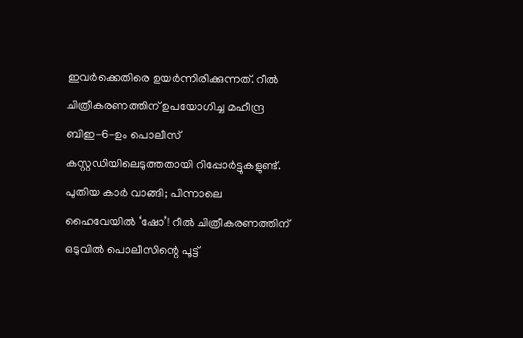ഇവർക്കെതിരെ ഉയർന്നിരിക്കുന്നത്. റീൽ ചിത്രീകരണത്തിന് ഉപയോഗിച്ച മഹീന്ദ്ര ബിഇ-6-ഉം പൊലീസ് കസ്റ്റഡിയിലെടുത്തതായി റിപ്പോർട്ടുകളുണ്ട്.
പുതിയ കാർ വാങ്ങി; പിന്നാലെ ഹൈവേയിൽ ‘ഷോ’! റീൽ ചിത്രീകരണത്തിന് ഒടുവിൽ പൊലീസിന്റെ പൂട്ട്